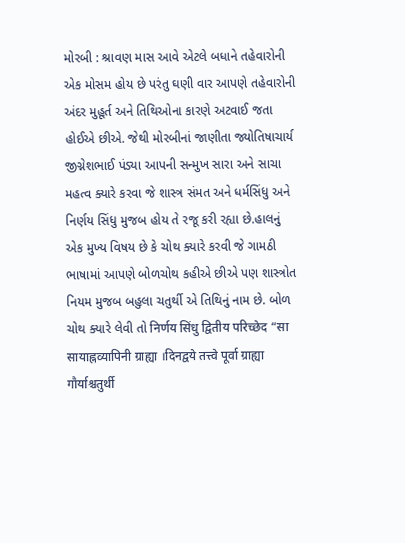મોરબી : શ્રાવણ માસ આવે એટલે બધાને તહેવારોની એક મોસમ હોય છે પરંતુ ઘણી વાર આપણે તહેવારોની અંદર મુહૂર્ત અને તિથિઓના કારણે અટવાઈ જતા હોઈએ છીએ. જેથી મોરબીનાં જાણીતા જ્યોતિષાચાર્ય જીગ્નેશભાઈ પંડ્યા આપની સન્મુખ સારા અને સાચા મહત્વ ક્યારે કરવા જે શાસ્ત્ર સંમત અને ધર્મસિંધુ અને નિર્ણય સિંધુ મુજબ હોય તે રજૂ કરી રહ્યા છે.હાલનું એક મુખ્ય વિષય છે કે ચોથ ક્યારે કરવી જે ગામઠી ભાષામાં આપણે બોળચોથ કહીએ છીએ પણ શાસ્ત્રોત નિયમ મુજબ બહુલા ચતુર્થી એ તિથિનું નામ છે. બોળ ચોથ ક્યારે લેવી તો निर्णय सिंधु द्वितीय परिच्छेद “सा सायाह्नव्यापिनी ग्राह्या ।दिनद्वये तत्त्वे पूर्वा ग्राह्या गौर्याश्चतुर्थी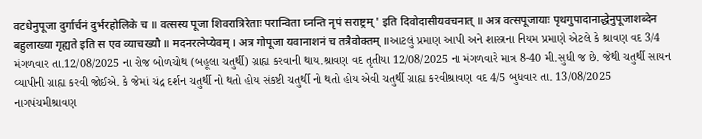वटधेनुपूजा दुर्गार्चनं दुर्भरहोलिके च ॥ वत्सस्य पूजा शिवरात्रिरेताः परान्विता घ्नन्ति नृपं सराष्ट्रम् ' इति दिवोदासीयवचनात् ॥ अत्र वत्सपूजायाः पृथगुपादानाद्धेनुपूजाशब्देन बहुलाख्या गृह्यते इति स एव व्याचख्यौ ॥ मदनरत्नेप्येवम् । अत्र गोपूजा यवानाशनं च तत्रैवोक्तम् ॥આટલું પ્રમાણ આપી અને શાસ્ત્રના નિયમ પ્રમાણે એટલે કે શ્રાવણ વદ 3/4 મંગળવાર તા.12/08/2025 ના રોજ બોળચોથ (બહૂલા ચતુર્થી) ગ્રાહ્ય કરવાની થાય.શ્રાવણ વદ તૃતીયા 12/08/2025 ના મંગળવારે માત્ર 8-40 મી.સુધી જ છે. જેથી ચતુર્થી સાયન વ્યાપીની ગ્રાહ્ય કરવી જોઈએ. કે જેમાં ચંદ્ર દર્શન ચતુર્થી નો થતો હોય સંકષ્ટી ચતુર્થી નો થતો હોય એવી ચતુર્થી ગ્રાહ્ય કરવીશ્રાવણ વદ 4/5 બુધવાર તા. 13/08/2025 નાગપંચમીશ્રાવણ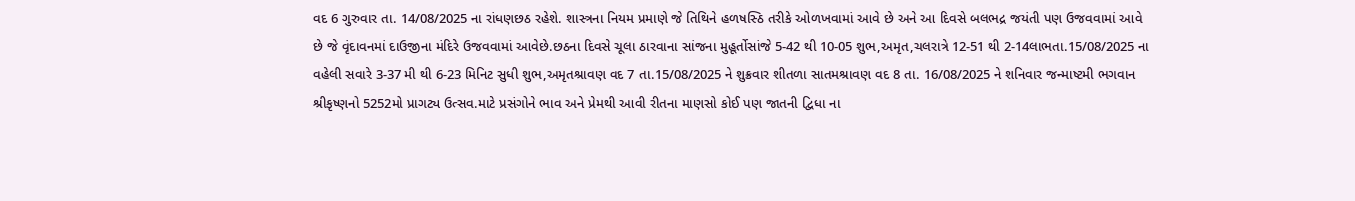વદ 6 ગુરુવાર તા. 14/08/2025 ના રાંધણછઠ રહેશે. શાસ્ત્રના નિયમ પ્રમાણે જે તિથિને હળષસ્ઠિ તરીકે ઓળખવામાં આવે છે અને આ દિવસે બલભદ્ર જયંતી પણ ઉજવવામાં આવે છે જે વૃંદાવનમાં દાઉજીના મંદિરે ઉજવવામાં આવેછે.છઠના દિવસે ચૂલા ઠારવાના સાંજના મુહૂર્તોસાંજે 5-42 થી 10-05 શુભ,અમૃત,ચલરાત્રે 12-51 થી 2-14લાભતા.15/08/2025 ના વહેલી સવારે 3-37 મી થી 6-23 મિનિટ સુધી શુભ,અમૃતશ્રાવણ વદ 7 તા.15/08/2025 ને શુક્રવાર શીતળા સાતમશ્રાવણ વદ 8 તા. 16/08/2025 ને શનિવાર જન્માષ્ટમી ભગવાન શ્રીકૃષ્ણનો 5252મો પ્રાગટ્ય ઉત્સવ.માટે પ્રસંગોને ભાવ અને પ્રેમથી આવી રીતના માણસો કોઈ પણ જાતની દ્વિધા ના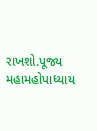રાખશો.પૂજ્ય મહામહોપાધ્યાય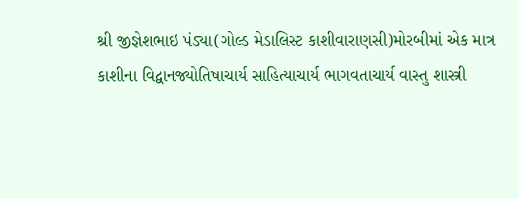શ્રી જીજ્ઞેશભાઇ પંડ્યા(ગોલ્ડ મેડાલિસ્ટ કાશીવારાણસી)મોરબીમાં એક માત્ર કાશીના વિદ્વાનજ્યોતિષાચાર્ય સાહિત્યાચાર્ય ભાગવતાચાર્ય વાસ્તુ શાસ્ત્રી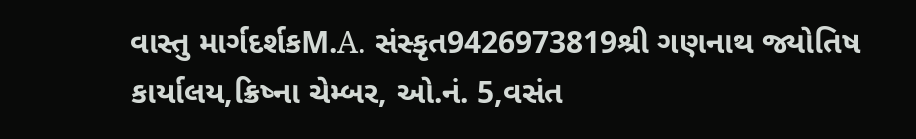વાસ્તુ માર્ગદર્શકM.A. સંસ્કૃત9426973819શ્રી ગણનાથ જ્યોતિષ કાર્યાલય,ક્રિષ્ના ચેમ્બર, ઓ.નં. 5,વસંત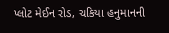પ્લોટ મેઈન રોડ, ચકિયા હનુમાનની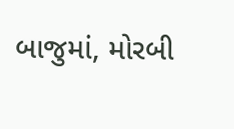બાજુમાં, મોરબી